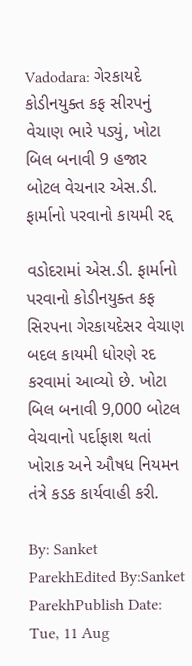Vadodara: ગેરકાયદે કોડીનયુક્ત કફ સીરપનું વેચાણ ભારે પડ્યું, ખોટા બિલ બનાવી 9 હજાર બોટલ વેચનાર એસ.ડી. ફાર્માનો પરવાનો કાયમી રદ્દ

વડોદરામાં એસ.ડી. ફાર્માનો પરવાનો કોડીનયુક્ત કફ સિરપના ગેરકાયદેસર વેચાણ બદલ કાયમી ધોરણે રદ કરવામાં આવ્યો છે. ખોટા બિલ બનાવી 9,000 બોટલ વેચવાનો પર્દાફાશ થતાં ખોરાક અને ઔષધ નિયમન તંત્રે કડક કાર્યવાહી કરી.

By: Sanket ParekhEdited By:Sanket ParekhPublish Date: Tue, 11 Aug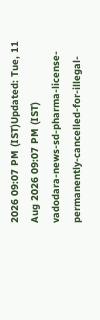2026 09:07 PM (IST)Updated: Tue, 11 Aug 2026 09:07 PM (IST)
vadodara-news-sd-pharma-license-permanently-cancelled-for-illegal-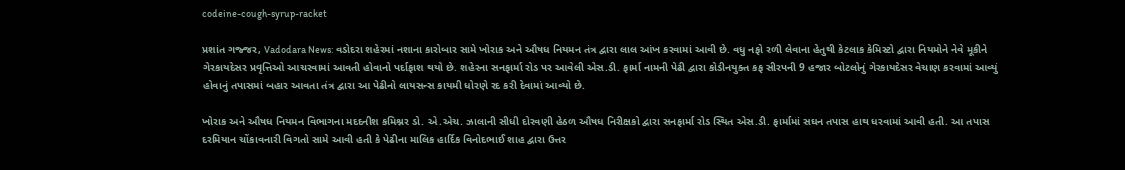codeine-cough-syrup-racket

પ્રશાંત ગજ્જર, Vadodara News: વડોદરા શહેરમાં નશાના કારોબાર સામે ખોરાક અને ઔષધ નિયમન તંત્ર દ્વારા લાલ આંખ કરવામાં આવી છે. વધુ નફો રળી લેવાના હેતુથી કેટલાક કેમિસ્ટો દ્વારા નિયમોને નેવે મૂકીને ગેરકાયદેસર પ્રવૃત્તિઓ આચરવામાં આવતી હોવાનો પર્દાફાશ થયો છે. શહેરના સનફાર્મા રોડ પર આવેલી એસ.ડી. ફાર્મા નામની પેઢી દ્વારા કોડીનયુક્ત કફ સીરપની 9 હજાર બોટલોનું ગેરકાયદેસર વેચાણ કરવામાં આવ્યું હોવાનું તપાસમાં બહાર આવતા તંત્ર દ્વારા આ પેઢીનો લાયસન્સ કાયમી ધોરણે રદ કરી દેવામાં આવ્યો છે.

ખોરાક અને ઔષધ નિયમન વિભાગના મદદનીશ કમિશ્નર ડો. એ.એચ. ઝાલાની સીધી દોરવણી હેઠળ ઔષધ નિરીક્ષકો દ્વારા સનફાર્મા રોડ સ્થિત એસ.ડી. ફાર્મામાં સઘન તપાસ હાથ ધરવામાં આવી હતી. આ તપાસ દરમિયાન ચોંકાવનારી વિગતો સામે આવી હતી કે પેઢીના માલિક હાર્દિક વિનોદભાઈ શાહ દ્વારા ઉત્તર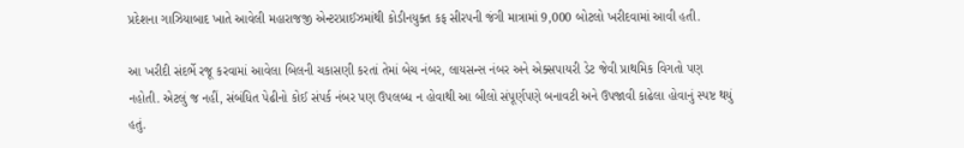પ્રદેશના ગાઝિયાબાદ ખાતે આવેલી મહારાજજી એન્ટરપ્રાઈઝમાંથી કોડીનયુક્ત કફ સીરપની જંગી માત્રામાં 9,000 બોટલો ખરીદવામાં આવી હતી.

આ ખરીદી સંદર્ભે રજૂ કરવામાં આવેલા બિલની ચકાસણી કરતાં તેમાં બેચ નંબર, લાયસન્સ નંબર અને એક્સપાયરી ડેટ જેવી પ્રાથમિક વિગતો પણ નહોતી. એટલું જ નહીં, સંબંધિત પેઢીનો કોઈ સંપર્ક નંબર પણ ઉપલબ્ધ ન હોવાથી આ બીલો સંપૂર્ણપણે બનાવટી અને ઉપજાવી કાઢેલા હોવાનું સ્પષ્ટ થયું હતું.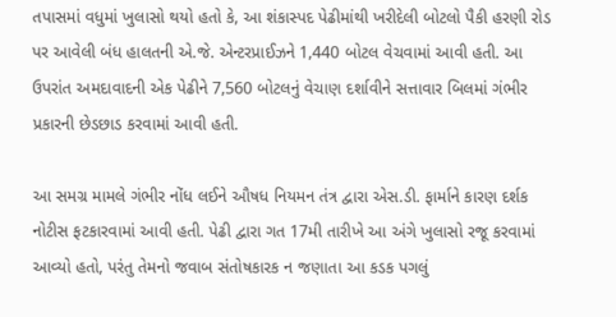તપાસમાં વધુમાં ખુલાસો થયો હતો કે, આ શંકાસ્પદ પેઢીમાંથી ખરીદેલી બોટલો પૈકી હરણી રોડ પર આવેલી બંધ હાલતની એ.જે. એન્ટરપ્રાઈઝને 1,440 બોટલ વેચવામાં આવી હતી. આ ઉપરાંત અમદાવાદની એક પેઢીને 7,560 બોટલનું વેચાણ દર્શાવીને સત્તાવાર બિલમાં ગંભીર પ્રકારની છેડછાડ કરવામાં આવી હતી.

આ સમગ્ર મામલે ગંભીર નોંધ લઈને ઔષધ નિયમન તંત્ર દ્વારા એસ.ડી. ફાર્માને કારણ દર્શક નોટીસ ફટકારવામાં આવી હતી. પેઢી દ્વારા ગત 17મી તારીખે આ અંગે ખુલાસો રજૂ કરવામાં આવ્યો હતો, પરંતુ તેમનો જવાબ સંતોષકારક ન જણાતા આ કડક પગલું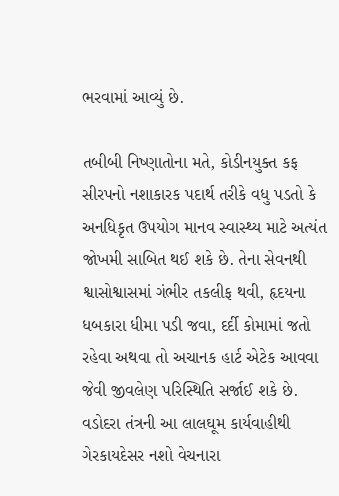ભરવામાં આવ્યું છે.

તબીબી નિષ્ણાતોના મતે, કોડીનયુક્ત કફ સીરપનો નશાકારક પદાર્થ તરીકે વધુ પડતો કે અનધિકૃત ઉપયોગ માનવ સ્વાસ્થ્ય માટે અત્યંત જોખમી સાબિત થઈ શકે છે. તેના સેવનથી શ્વાસોશ્વાસમાં ગંભીર તકલીફ થવી, હૃદયના ધબકારા ધીમા પડી જવા, દર્દી કોમામાં જતો રહેવા અથવા તો અચાનક હાર્ટ એટેક આવવા જેવી જીવલેણ પરિસ્થિતિ સર્જાઈ શકે છે. વડોદરા તંત્રની આ લાલઘૂમ કાર્યવાહીથી ગેરકાયદેસર નશો વેચનારા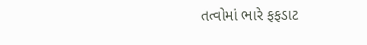તત્વોમાં ભારે ફફડાટ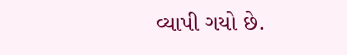વ્યાપી ગયો છે.